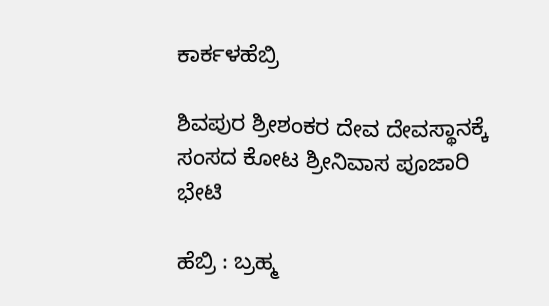ಕಾರ್ಕಳಹೆಬ್ರಿ

ಶಿವಪುರ ಶ್ರೀಶಂಕರ ದೇವ ದೇವಸ್ಥಾನಕ್ಕೆ ಸಂಸದ ಕೋಟ ಶ್ರೀನಿವಾಸ ಪೂಜಾರಿ ಭೇಟಿ

ಹೆಬ್ರಿ : ಬ್ರಹ್ಮ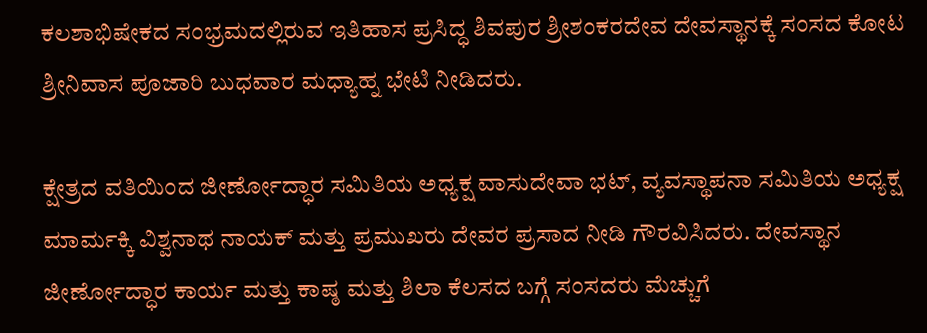ಕಲಶಾಭಿಷೇಕದ ಸಂಭ್ರಮದಲ್ಲಿರುವ ಇತಿಹಾಸ ಪ್ರಸಿದ್ಧ ಶಿವಪುರ ಶ್ರೀಶಂಕರದೇವ ದೇವಸ್ಥಾನಕ್ಕೆ ಸಂಸದ ಕೋಟ ಶ್ರೀನಿವಾಸ ಪೂಜಾರಿ ಬುಧವಾರ ಮಧ್ಯಾಹ್ನ ಭೇಟಿ ನೀಡಿದರು.

ಕ್ಷೇತ್ರದ ವತಿಯಿಂದ ಜೀರ್ಣೋದ್ಧಾರ ಸಮಿತಿಯ ಅಧ್ಯಕ್ಷ ವಾಸುದೇವಾ ಭಟ್, ವ್ಯವಸ್ಥಾಪನಾ ಸಮಿತಿಯ ಅಧ್ಯಕ್ಷ ಮಾರ್ಮಕ್ಕಿ ವಿಶ್ವನಾಥ ನಾಯಕ್ ಮತ್ತು ಪ್ರಮುಖರು ದೇವರ ಪ್ರಸಾದ ನೀಡಿ ಗೌರವಿಸಿದರು. ದೇವಸ್ಥಾನ ಜೀರ್ಣೋದ್ಧಾರ ಕಾರ್ಯ ಮತ್ತು ಕಾಷ್ಠ ಮತ್ತು ಶಿಲಾ ಕೆಲಸದ ಬಗ್ಗೆ ಸಂಸದರು ಮೆಚ್ಚುಗೆ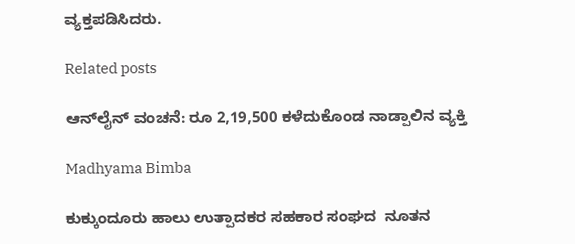ವ್ಯಕ್ತಪಡಿಸಿದರು.

Related posts

ಆನ್‌ಲೈನ್ ವಂಚನೆ: ರೂ 2,19,500 ಕಳೆದುಕೊಂಡ ನಾಡ್ಪಾಲಿನ ವ್ಯಕ್ತಿ

Madhyama Bimba

ಕುಕ್ಕುಂದೂರು ಹಾಲು ಉತ್ಪಾದಕರ ಸಹಕಾರ ಸಂಘದ  ನೂತನ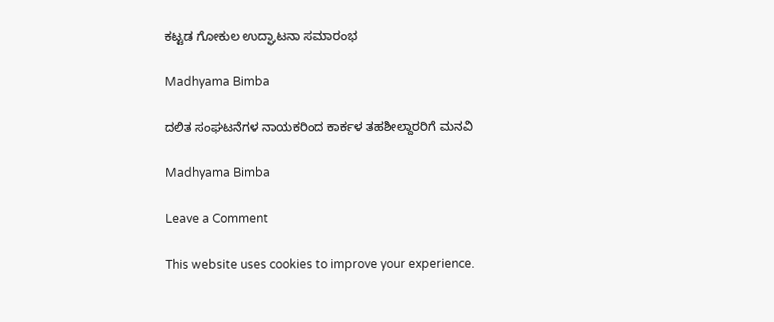ಕಟ್ಟಡ ಗೋಕುಲ ಉದ್ಘಾಟನಾ ಸಮಾರಂಭ

Madhyama Bimba

ದಲಿತ ಸಂಘಟನೆಗಳ ನಾಯಕರಿಂದ ಕಾರ್ಕಳ ತಹಶೀಲ್ದಾರರಿಗೆ ಮನವಿ

Madhyama Bimba

Leave a Comment

This website uses cookies to improve your experience.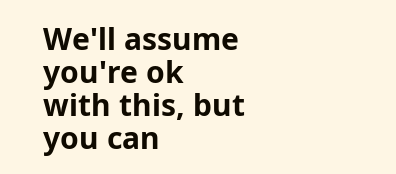We'll assume you're ok with this, but you can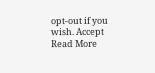opt-out if you wish. Accept Read More